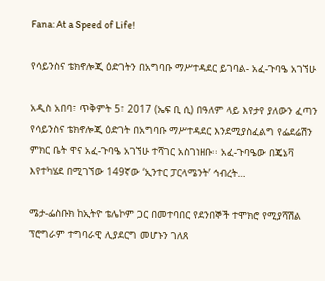Fana: At a Speed of Life!

የሳይንስና ቴክኖሎጂ ዕድገትን በአግባቡ ማሥተዳደር ይገባል- አፈ-ጉባዔ አገኘሁ

አዲስ አበባ፣ ጥቅምት 5፣ 2017 (ኤፍ ቢ ሲ) በዓለም ላይ እየታየ ያለውን ፈጣን የሳይንስና ቴክኖሎጂ ዕድገት በአግባቡ ማሥተዳደር እንደሚያስፈልግ የፌደሬሽን ምክር ቤት ዋና አፈ-ጉባዔ አገኘሁ ተሻገር አስገነዘቡ፡፡ አፈ-ጉባዔው በጄኔቫ እየተካሄደ በሚገኘው 149ኛው ‘ኢንተር ፓርላሜንት’ ኅብረት…

ሜታ-ፌስቡክ ከኢትዮ ቴሌኮም ጋር በመተባበር የደንበኞች ተሞክሮ የሚያሻሽል ፕሮግራም ተግባራዊ ሊያደርግ መሆኑን ገለጸ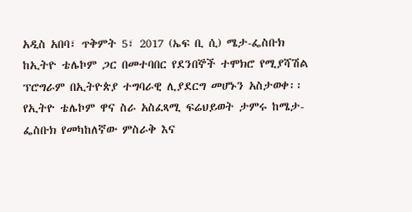አዲስ አበባ፣ ጥቅምት 5፣ 2017 (ኤፍ ቢ ሲ) ሜታ-ፌስቡክ ከኢትዮ ቴሌኮም ጋር በመተባበር የደንበኞች ተሞክሮ የሚያሻሽል ፕሮግራም በኢትዮጵያ ተግባራዊ ሊያደርግ መሆኑን አስታወቀ፡፡ የኢትዮ ቴሌኮም ዋና ስራ አስፈጻሚ ፍሬህይወት ታምሩ ከሜታ-ፌስቡክ የመካከለኛው ምስራቅ እና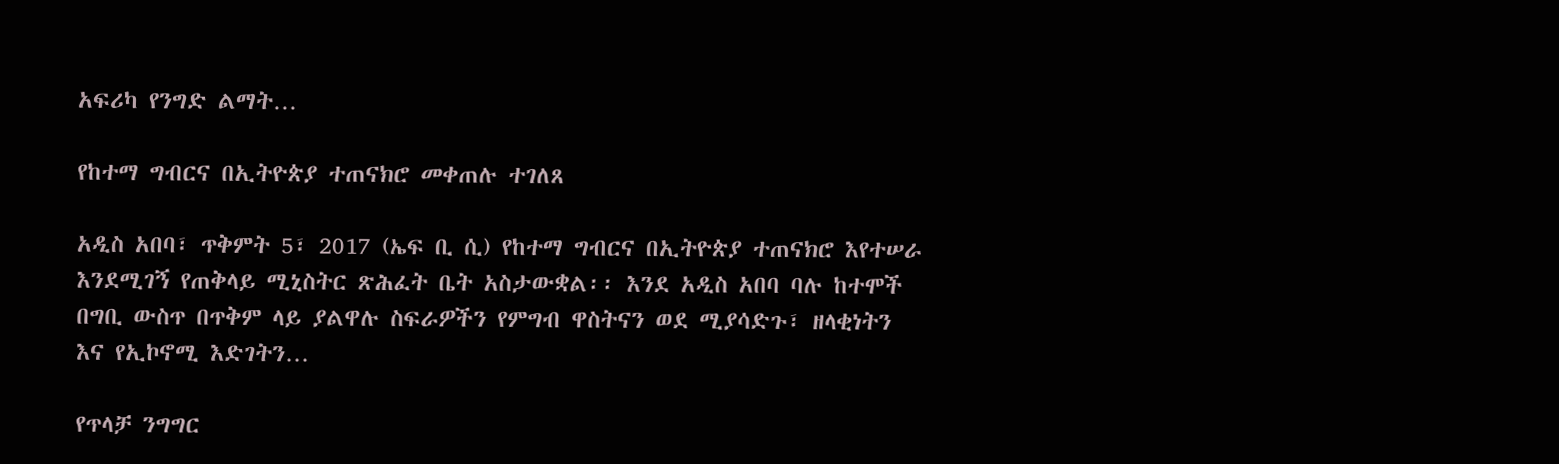አፍሪካ የንግድ ልማት…

የከተማ ግብርና በኢትዮጵያ ተጠናክሮ መቀጠሉ ተገለጸ

አዲስ አበባ፣ ጥቅምት 5፣ 2017 (ኤፍ ቢ ሲ) የከተማ ግብርና በኢትዮጵያ ተጠናክሮ እየተሠራ እንደሚገኝ የጠቅላይ ሚኒስትር ጽሕፈት ቤት አስታውቋል፡፡ እንደ አዲስ አበባ ባሉ ከተሞች በግቢ ውስጥ በጥቅም ላይ ያልዋሉ ስፍራዎችን የምግብ ዋስትናን ወደ ሚያሳድጉ፣ ዘላቂነትን እና የኢኮኖሚ እድገትን…

የጥላቻ ንግግር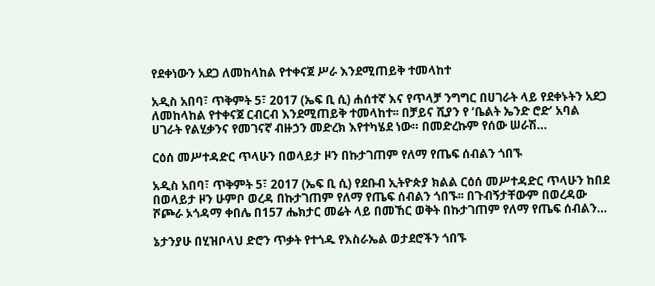የደቀነውን አደጋ ለመከላከል የተቀናጀ ሥራ እንደሚጠይቅ ተመላከተ

አዲስ አበባ፣ ጥቅምት 5፣ 2017 (ኤፍ ቢ ሲ) ሐሰተኛ እና የጥላቻ ንግግር በሀገራት ላይ የደቀኑትን አደጋ ለመከላከል የተቀናጀ ርብርብ እንደሚጠይቅ ተመላከተ፡፡ በቻይና ሺያን የ ‘ቤልት ኤንድ ሮድ’ አባል ሀገራት የልሂቃንና የመገናኛ ብዙኃን መድረክ እየተካሄደ ነው። በመድረኩም የሰው ሠራሽ…

ርዕሰ መሥተዳድር ጥላሁን በወላይታ ዞን በኩታገጠም የለማ የጤፍ ሰብልን ጎበኙ

አዲስ አበባ፣ ጥቅምት 5፣ 2017 (ኤፍ ቢ ሲ) የደቡብ ኢትዮጵያ ክልል ርዕሰ መሥተዳድር ጥላሁን ከበደ በወላይታ ዞን ሁምቦ ወረዳ በኩታገጠም የለማ የጤፍ ሰብልን ጎበኙ፡፡ በጉብኝታቸውም በወረዳው ሾጮራ ኦጎዳማ ቀበሌ በ157 ሔክታር መሬት ላይ በመኸር ወቅት በኩታገጠም የለማ የጤፍ ሰብልን…

ኔታንያሁ በሂዝቦላህ ድሮን ጥቃት የተጎዱ የእስራኤል ወታደሮችን ጎበኙ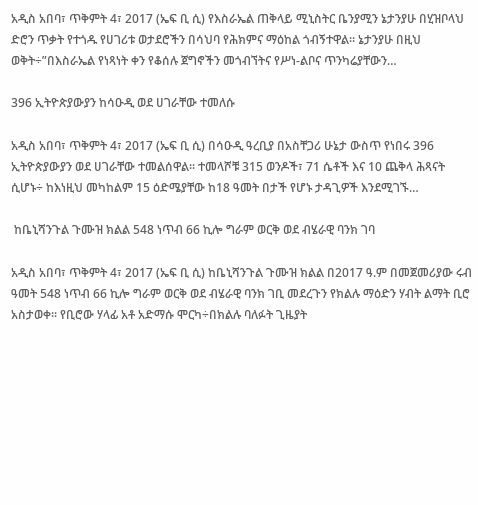አዲስ አበባ፣ ጥቅምት 4፣ 2017 (ኤፍ ቢ ሲ) የእስራኤል ጠቅላይ ሚኒስትር ቤንያሚን ኔታንያሁ በሂዝቦላህ ድሮን ጥቃት የተጎዱ የሀገሪቱ ወታደሮችን በሳህባ የሕክምና ማዕከል ጎብኝተዋል፡፡ ኔታንያሁ በዚህ ወቅት÷”በእስራኤል የነጻነት ቀን የቆሰሉ ጀግኖችን መጎብኘትና የሥነ-ልቦና ጥንካሬያቸውን…

396 ኢትዮጵያውያን ከሳዑዲ ወደ ሀገራቸው ተመለሱ

አዲስ አበባ፣ ጥቅምት 4፣ 2017 (ኤፍ ቢ ሲ) በሳዑዲ ዓረቢያ በአስቸጋሪ ሁኔታ ውስጥ የነበሩ 396 ኢትዮጵያውያን ወደ ሀገራቸው ተመልሰዋል፡፡ ተመላሾቹ 315 ወንዶች፣ 71 ሴቶች እና 10 ጨቅላ ሕጻናት ሲሆኑ÷ ከእነዚህ መካከልም 15 ዕድሜያቸው ከ18 ዓመት በታች የሆኑ ታዳጊዎች እንደሚገኙ…

 ከቤኒሻንጉል ጉሙዝ ክልል 548 ነጥብ 66 ኪሎ ግራም ወርቅ ወደ ብሄራዊ ባንክ ገባ

አዲስ አበባ፣ ጥቅምት 4፣ 2017 (ኤፍ ቢ ሲ) ከቤኒሻንጉል ጉሙዝ ክልል በ2017 ዓ.ም በመጀመሪያው ሩብ ዓመት 548 ነጥብ 66 ኪሎ ግራም ወርቅ ወደ ብሄራዊ ባንክ ገቢ መደረጉን የክልሉ ማዕድን ሃብት ልማት ቢሮ አስታወቀ፡፡ የቢሮው ሃላፊ አቶ አድማሱ ሞርካ÷በክልሉ ባለፉት ጊዜያት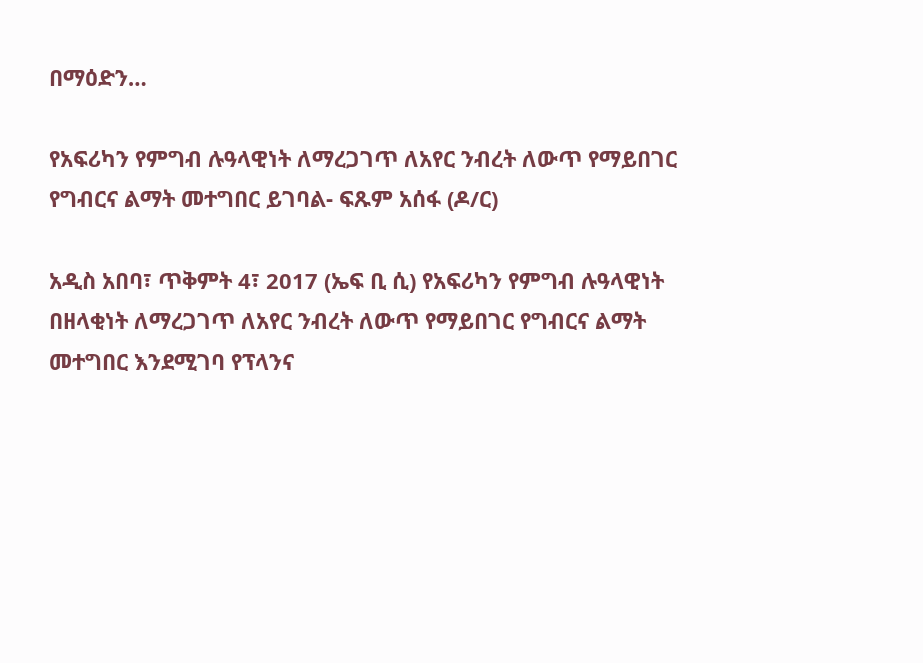በማዕድን…

የአፍሪካን የምግብ ሉዓላዊነት ለማረጋገጥ ለአየር ንብረት ለውጥ የማይበገር የግብርና ልማት መተግበር ይገባል- ፍጹም አሰፋ (ዶ/ር)

አዲስ አበባ፣ ጥቅምት 4፣ 2017 (ኤፍ ቢ ሲ) የአፍሪካን የምግብ ሉዓላዊነት በዘላቂነት ለማረጋገጥ ለአየር ንብረት ለውጥ የማይበገር የግብርና ልማት መተግበር እንደሚገባ የፕላንና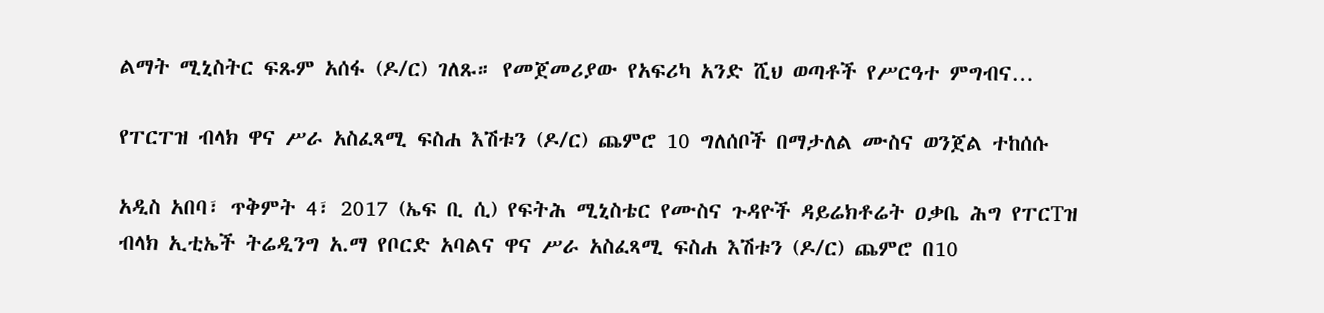ልማት ሚኒስትር ፍጹም አሰፋ (ዶ/ር) ገለጹ። የመጀመሪያው የአፍሪካ አንድ ሺህ ወጣቶች የሥርዓተ ምግብና…

የፐርፐዝ ብላክ ዋና ሥራ አስፈጻሚ ፍስሐ እሽቱን (ዶ/ር) ጨምሮ 10 ግለሰቦች በማታለል ሙስና ወንጀል ተከሰሱ

አዲስ አበባ፣ ጥቅምት 4፣ 2017 (ኤፍ ቢ ሲ) የፍትሕ ሚኒስቴር የሙስና ጉዳዮች ዳይሬክቶሬት ዐቃቤ ሕግ የፐርTዝ ብላክ ኢቲኤች ትሬዲንግ አ.ማ የቦርድ አባልና ዋና ሥራ አስፈጻሚ ፍስሐ እሽቱን (ዶ/ር) ጨምሮ በ10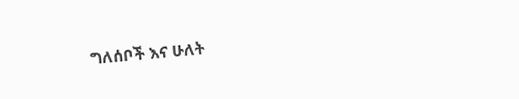ግለሰቦች እና ሁለት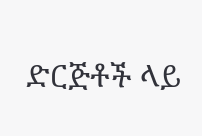ድርጅቶች ላይ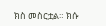ክስ መስርቷል። ክሱ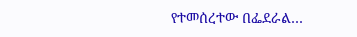የተመሰረተው በፌደራል…